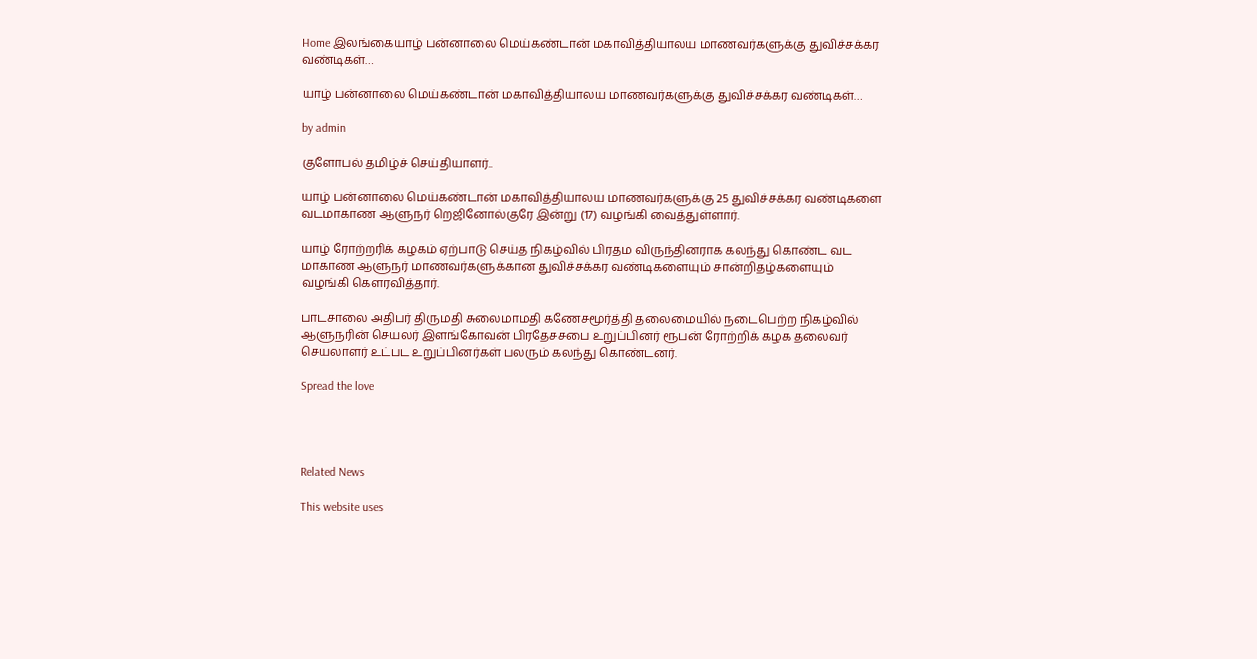Home இலங்கையாழ் பன்னாலை மெய்கண்டான் மகாவித்தியாலய மாணவர்களுக்கு துவிச்சக்கர வண்டிகள்…

யாழ் பன்னாலை மெய்கண்டான் மகாவித்தியாலய மாணவர்களுக்கு துவிச்சக்கர வண்டிகள்…

by admin

குளோபல் தமிழ்ச் செய்தியாளர்..

யாழ் பன்னாலை மெய்கண்டான் மகாவித்தியாலய மாணவர்களுக்கு 25 துவிச்சக்கர வண்டிகளை வடமாகாண ஆளுநர் றெஜினோல்குரே இன்று (17) வழங்கி வைத்துள்ளார்.

யாழ் ரோற்றரிக் கழகம் ஏற்பாடு செய்த நிகழ்வில் பிரதம விருந்தினராக கலந்து கொண்ட வட மாகாண ஆளுநர் மாணவர்களுக்கான துவிச்சக்கர வண்டிகளையும் சான்றிதழ்களையும் வழங்கி கௌரவித்தார்.

பாடசாலை அதிபர் திருமதி சுலைமாமதி கணேசமூர்த்தி தலைமையில் நடைபெற்ற நிகழ்வில் ஆளுநரின் செயலர் இளங்கோவன் பிரதேசசபை உறுப்பினர் ரூபன் ரோற்றிக் கழக தலைவர் செயலாளர் உட்பட உறுப்பினர்கள் பலரும் கலந்து கொண்டனர்.

Spread the love




Related News

This website uses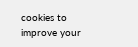cookies to improve your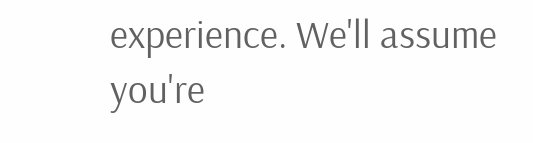experience. We'll assume you're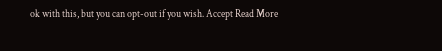ok with this, but you can opt-out if you wish. Accept Read More